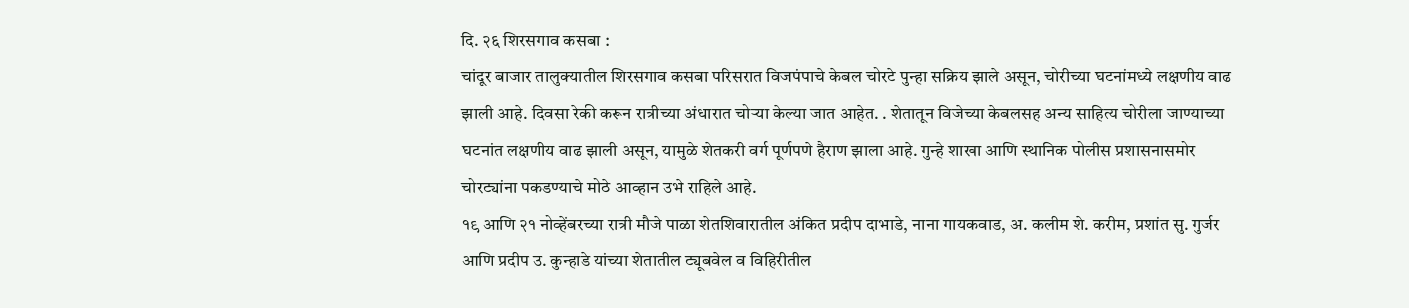दि. २६ शिरसगाव कसबा :
चांदूर बाजार तालुक्यातील शिरसगाव कसबा परिसरात विजपंपाचे केबल चोरटे पुन्हा सक्रिय झाले असून, चोरीच्या घटनांमध्ये लक्षणीय वाढ झाली आहे. दिवसा रेकी करून रात्रीच्या अंधारात चोऱ्या केल्या जात आहेत. . शेतातून विजेच्या केबलसह अन्य साहित्य चोरीला जाण्याच्या घटनांत लक्षणीय वाढ झाली असून, यामुळे शेतकरी वर्ग पूर्णपणे हैराण झाला आहे. गुन्हे शाखा आणि स्थानिक पोलीस प्रशासनासमोर चोरट्यांना पकडण्याचे मोठे आव्हान उभे राहिले आहे.
१९ आणि २१ नोव्हेंबरच्या रात्री मौजे पाळा शेतशिवारातील अंकित प्रदीप दाभाडे, नाना गायकवाड, अ. कलीम शे. करीम, प्रशांत सु. गुर्जर आणि प्रदीप उ. कुन्हाडे यांच्या शेतातील ट्यूबवेल व विहिरीतील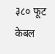३८० फूट केबल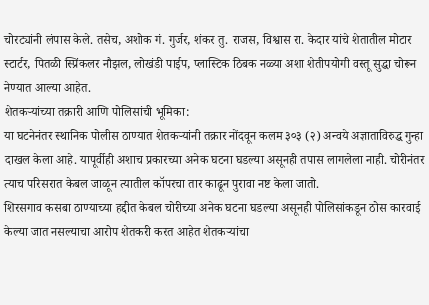चोरट्यांनी लंपास केले. तसेच, अशोक गं. गुर्जर, शंकर तु. राजस, विश्वास रा. केदार यांचे शेतातील मोटार स्टार्टर, पितळी स्प्रिंकलर नौझल, लोखंडी पाईप, प्लास्टिक ठिबक नळ्या अशा शेतीपयोगी वस्तू सुद्धा चोरून नेण्यात आल्या आहेत.
शेतकऱ्यांच्या तक्रारी आणि पोलिसांची भूमिका:
या घटनेनंतर स्थानिक पोलीस ठाण्यात शेतकऱ्यांनी तक्रार नोंदवून कलम ३०३ (२) अन्वये अज्ञाताविरुद्ध गुन्हा दाखल केला आहे. यापूर्वीही अशाच प्रकारच्या अनेक घटना घडल्या असूनही तपास लागलेला नाही. चोरीनंतर त्याच परिसरात केबल जाळून त्यातील कॉपरचा तार काढून पुरावा नष्ट केला जातो.
शिरसगाव कसबा ठाण्याच्या हद्दीत केबल चोरीच्या अनेक घटना घडल्या असूनही पोलिसांकडून ठोस कारवाई केल्या जात नसल्याचा आरोप शेतकरी करत आहेत शेतकऱ्यांचा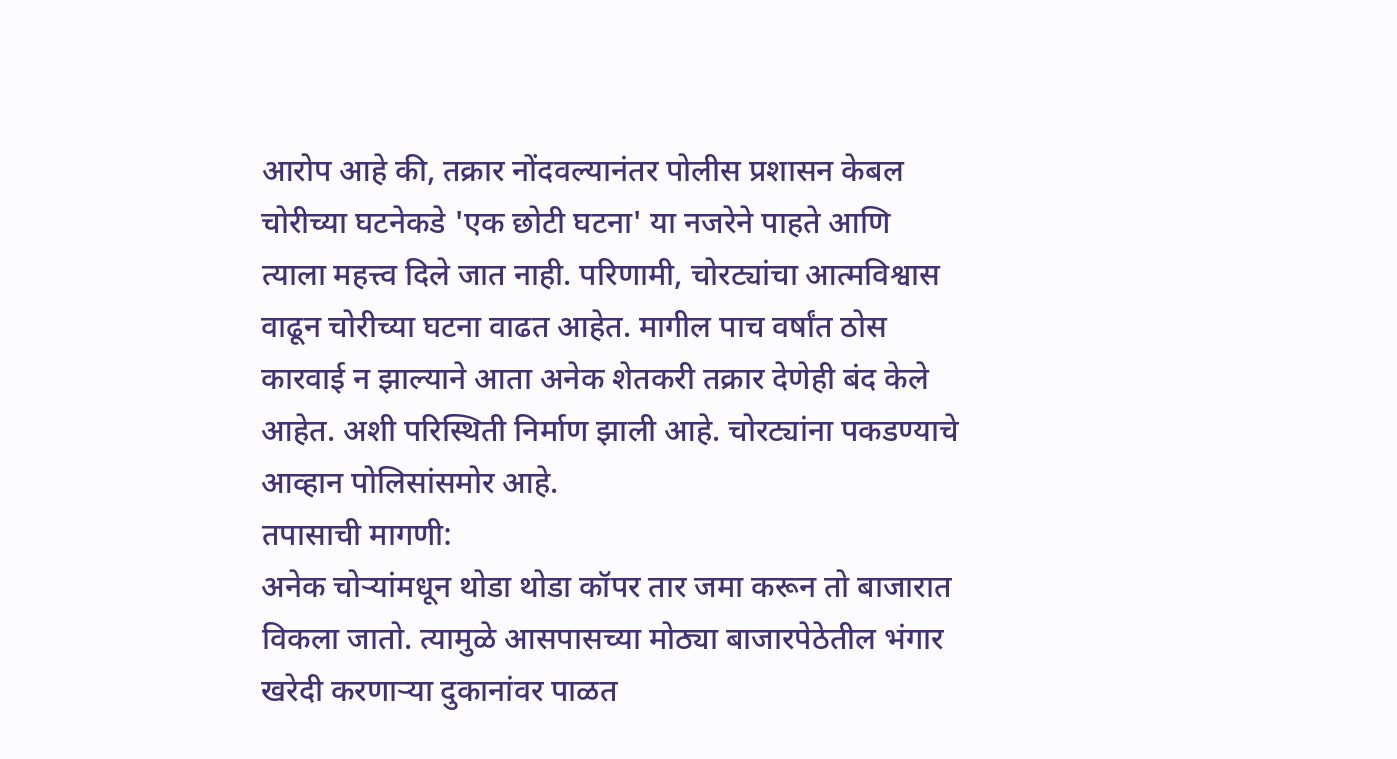आरोप आहे की, तक्रार नोंदवल्यानंतर पोलीस प्रशासन केबल चोरीच्या घटनेकडे 'एक छोटी घटना' या नजरेने पाहते आणि त्याला महत्त्व दिले जात नाही. परिणामी, चोरट्यांचा आत्मविश्वास वाढून चोरीच्या घटना वाढत आहेत. मागील पाच वर्षांत ठोस कारवाई न झाल्याने आता अनेक शेतकरी तक्रार देणेही बंद केले आहेत. अशी परिस्थिती निर्माण झाली आहे. चोरट्यांना पकडण्याचे आव्हान पोलिसांसमोर आहे.
तपासाची मागणी:
अनेक चोऱ्यांमधून थोडा थोडा कॉपर तार जमा करून तो बाजारात विकला जातो. त्यामुळे आसपासच्या मोठ्या बाजारपेठेतील भंगार खरेदी करणाऱ्या दुकानांवर पाळत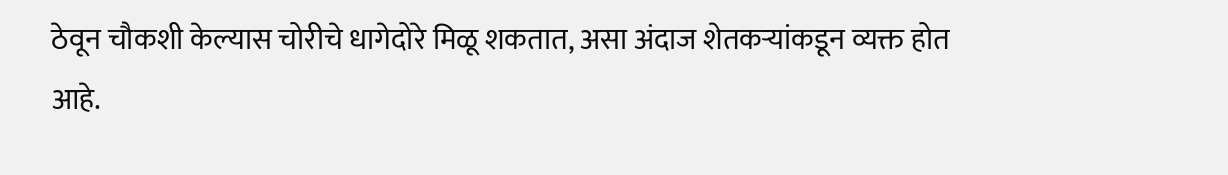ठेवून चौकशी केल्यास चोरीचे धागेदोरे मिळू शकतात, असा अंदाज शेतकऱ्यांकडून व्यक्त होत आहे.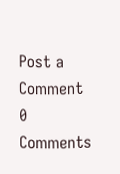Post a Comment
0 Comments